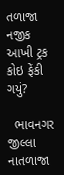તળાજા નજીક આખી ટ્રક કોઇ ફેંકી ગયું?

  ભાવનગર જીલ્લા નાતળાજા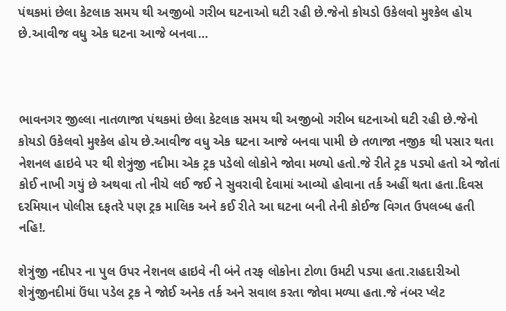પંથકમાં છેલા કેટલાક સમય થી અજીબો ગરીબ ઘટનાઓ ઘટી રહી છે.જેનો કોયડો ઉકેલવો મુશ્કેલ હોય છે.આવીજ વધુ એક ઘટના આજે બનવા…



ભાવનગર જીલ્લા નાતળાજા પંથકમાં છેલા કેટલાક સમય થી અજીબો ગરીબ ઘટનાઓ ઘટી રહી છે.જેનો કોયડો ઉકેલવો મુશ્કેલ હોય છે.આવીજ વધુ એક ઘટના આજે બનવા પામી છે તળાજા નજીક થી પસાર થતા નેશનલ હાઇવે પર થી શેત્રુંજી નદીમા એક ટ્રક પડેલો લોકોને જોવા મળ્યો હતો.જે રીતે ટ્રક પડ્યો હતો એ જોતાં કોઈ નાખી ગયું છે અથવા તો નીચે લઈ જઈ ને સુવરાવી દેવામાં આવ્યો હોવાના તર્ક અહીં થતા હતા.દિવસ દરમિયાન પોલીસ દફતરે પણ ટ્રક માલિક અને કઈ રીતે આ ઘટના બની તેની કોઈજ વિગત ઉપલબ્ધ હતી નહિ!.

શેત્રુંજી નદીપર ના પુલ ઉપર નેશનલ હાઇવે ની બંને તરફ લોકોના ટોળા ઉમટી પડ્યા હતા.રાહદારીઓ શેત્રુંજીનદીમાં ઉંધા પડેલ ટ્રક ને જોઈ અનેક તર્ક અને સવાલ કરતા જોવા મળ્યા હતા.જે નંબર પ્લેટ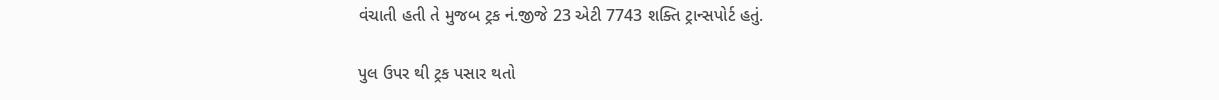વંચાતી હતી તે મુજબ ટ્રક નં.જીજે 23 એટી 7743 શક્તિ ટ્રાન્સપોર્ટ હતું.

પુલ ઉપર થી ટ્રક પસાર થતો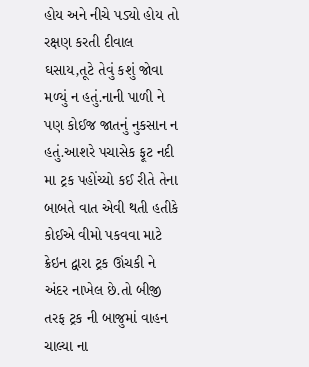હોય અને નીચે પડ્યો હોય તો રક્ષણ કરતી દીવાલ ઘસાય,તૂટે તેવું કશું જોવા મળ્યું ન હતું.નાની પાળી ને પણ કોઈજ જાતનું નુકસાન ન હતું.આશરે પચાસેક ફૂટ નદી મા ટ્રક પહોંચ્યો કઈ રીતે તેના બાબતે વાત એવી થતી હતીકે કોઈએ વીમો પકવવા માટે ક્રેઇન દ્વારા ટ્રક ઊંચકી ને અંદર નાખેલ છે.તો બીજી તરફ ટ્રક ની બાજુમાં વાહન ચાલ્યા ના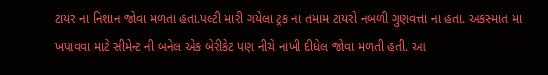ટાયર ના નિશાન જોવા મળતા હતા.પલ્ટી મારી ગયેલા ટ્રક ના તમામ ટાયરો નબળી ગુણવત્તા ના હતા. અકસ્માત મા ખપાવવા માટે સીમેન્ટ ની બનેલ એક બેરીકેટ પણ નીચે નાખી દીધેલ જોવા મળતી હતી. આ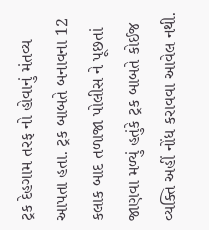ટ્રક દેહગામ તરફ નો હોવાનું મંતવ્ય આપતા હતા. ટ્રક બાબતે બનાવના 12 કલાક બાદ તળાજા પોલીસ ને પૂછતાં જાણવા મળ્યું હતુંકે ટ્રક બાબતે કોઈજ વ્યક્તિ અહીં નોંધ કરાવવા આવેલ નથી.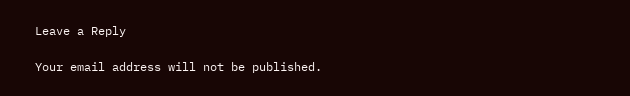Leave a Reply

Your email address will not be published.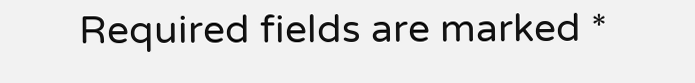Required fields are marked *